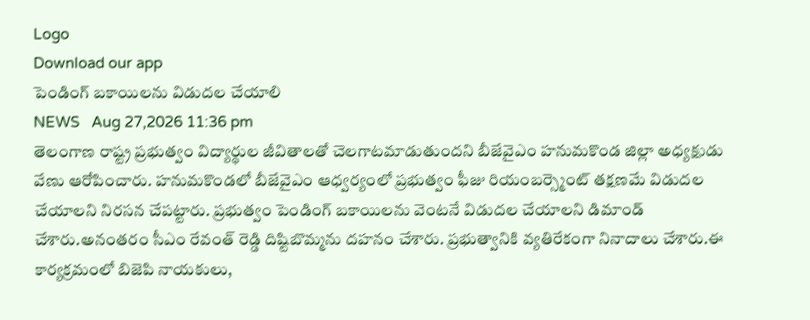Logo
Download our app
పెండింగ్ బకాయిలను విడుదల చేయాలి
NEWS   Aug 27,2026 11:36 pm
తెలంగాణ రాష్ట్ర ప్రభుత్వం విద్యార్థుల జీవితాలతో చెలగాటమాడుతుందని బీజేవైఎం హనుమకొండ జిల్లా అధ్యక్షుడు వేణు ఆరోపించారు. హనుమకొండలో బీజేవైఎం ఆధ్వర్యంలో ప్రభుత్వం ఫీజు రియంబర్స్మెంట్ తక్షణమే విడుదల చేయాలని నిరసన చేపట్టారు. ప్రభుత్వం పెండింగ్ బకాయిలను వెంటనే విడుదల చేయాలని డిమాండ్ చేశారు.అనంతరం సీఎం రేవంత్ రెడ్డి దిష్టిబొమ్మను దహనం చేశారు. ప్రభుత్వానికి వ్యతిరేకంగా నినాదాలు చేశారు.ఈ కార్యక్రమంలో బిజెపి నాయకులు,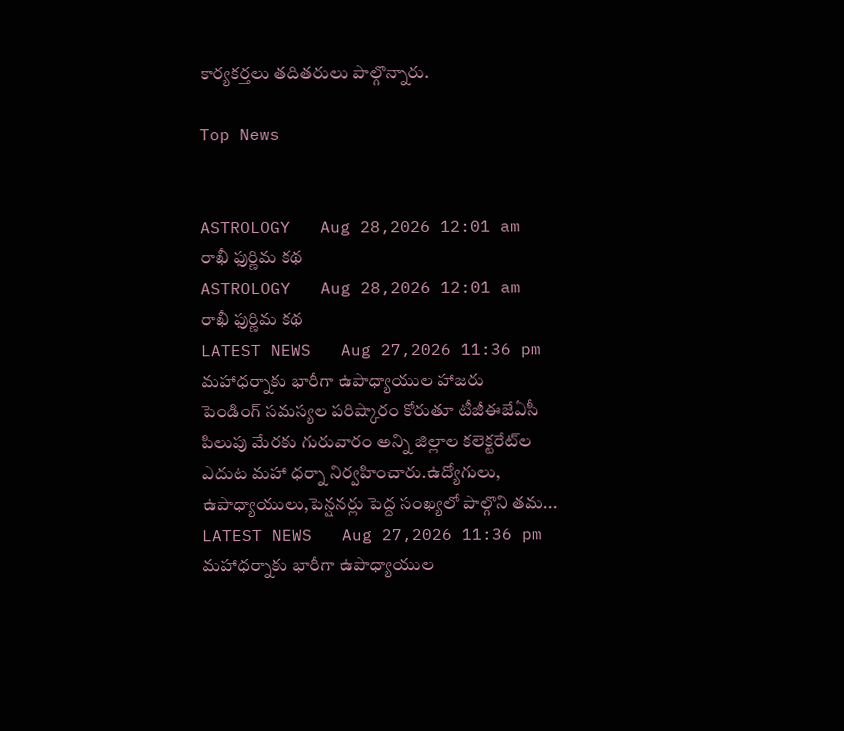కార్యకర్తలు తదితరులు పాల్గొన్నారు.

Top News


ASTROLOGY   Aug 28,2026 12:01 am
రాఖీ ఫుర్ణిమ కథ
ASTROLOGY   Aug 28,2026 12:01 am
రాఖీ ఫుర్ణిమ కథ
LATEST NEWS   Aug 27,2026 11:36 pm
మహాధర్నాకు భారీగా ఉపాధ్యాయుల హాజరు
పెండింగ్‌ సమస్యల పరిష్కారం కోరుతూ టీజీఈజేఏసీ పిలుపు మేరకు గురువారం అన్ని జిల్లాల కలెక్టరేట్‌ల ఎదుట మహా ధర్నా నిర్వహించారు.ఉద్యోగులు, ఉపాధ్యాయులు,పెన్షనర్లు పెద్ద సంఖ్యలో పాల్గొని తమ...
LATEST NEWS   Aug 27,2026 11:36 pm
మహాధర్నాకు భారీగా ఉపాధ్యాయుల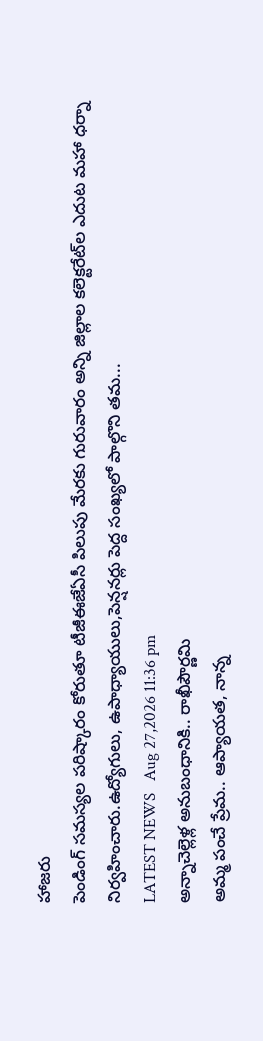హాజరు
పెండింగ్‌ సమస్యల పరిష్కారం కోరుతూ టీజీఈజేఏసీ పిలుపు మేరకు గురువారం అన్ని జిల్లాల కలెక్టరేట్‌ల ఎదుట మహా ధర్నా నిర్వహించారు.ఉద్యోగులు, ఉపాధ్యాయులు,పెన్షనర్లు పెద్ద సంఖ్యలో పాల్గొని తమ...
LATEST NEWS   Aug 27,2026 11:36 pm
అన్నాచెల్లెళ్ల అనుబంధానికి.. రాఖీపౌర్ణమి
అమ్మ పంచే ప్రేమ.. ఆప్యాయత, నాన్న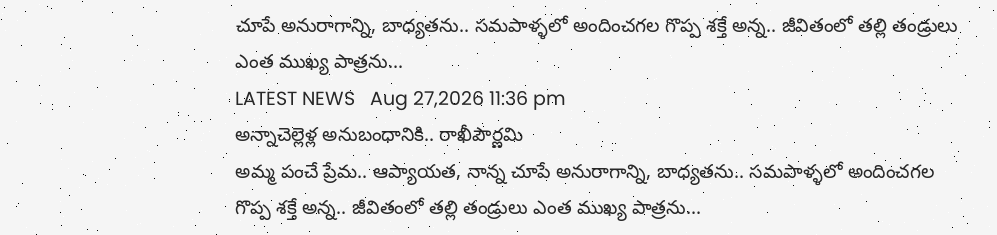చూపే అనురాగాన్ని, బాధ్యతను.. సమపాళ్ళలో అందించగల గొప్ప శక్తే అన్న.. జీవితంలో తల్లి తండ్రులు ఎంత ముఖ్య పాత్రను...
LATEST NEWS   Aug 27,2026 11:36 pm
అన్నాచెల్లెళ్ల అనుబంధానికి.. రాఖీపౌర్ణమి
అమ్మ పంచే ప్రేమ.. ఆప్యాయత, నాన్న చూపే అనురాగాన్ని, బాధ్యతను.. సమపాళ్ళలో అందించగల గొప్ప శక్తే అన్న.. జీవితంలో తల్లి తండ్రులు ఎంత ముఖ్య పాత్రను...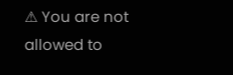⚠ You are not allowed to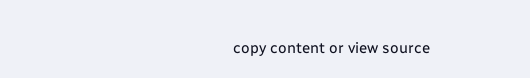copy content or view source